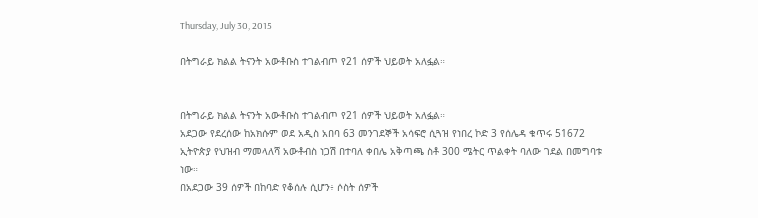Thursday, July 30, 2015

በትግራይ ክልል ትናንት አውቶቡስ ተገልብጦ የ21 ሰዎች ህይወት አለፏል።


በትግራይ ክልል ትናንት አውቶቡስ ተገልብጦ የ21 ሰዎች ህይወት አለፏል።
አደጋው የደረሰው ከአክሱም ወደ አዲስ አበባ 63 መንገደኞች አሳፍሮ ሲጓዝ የነበረ ኮድ 3 የሰሌዳ ቁጥሩ 51672 ኢትዮጵያ የህዝብ ማመላለሻ አውቶብስ ነጋሽ በተባለ ቀበሌ አቅጣጫ ስቶ 300 ሜትር ጥልቀት ባለው ገደል በመግባቱ ነው።
በአደጋው 39 ሰዎች በከባድ የቆሰሉ ሲሆን፥ ሶስት ሰዎች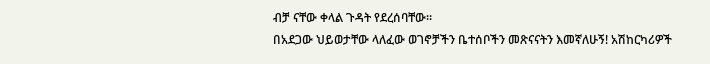ብቻ ናቸው ቀላል ጉዳት የደረሰባቸው።
በአደጋው ህይወታቸው ላለፈው ወገኖቻችን ቤተሰቦችን መጽናናትን እመኛለሁኝ! አሽከርካሪዎች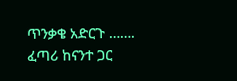ጥንቃቄ አድርጉ ……. ፈጣሪ ከናንተ ጋር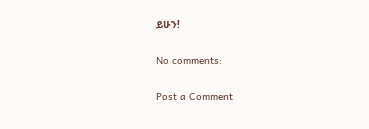ይሁን!

No comments:

Post a Comment